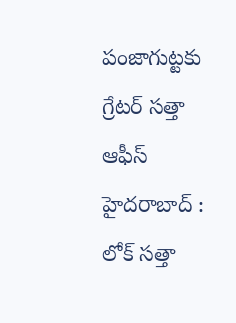పంజాగుట్టకు గ్రేటర్ సత్తా ఆఫీస్
హైదరాబాద్ : లోక్ సత్తా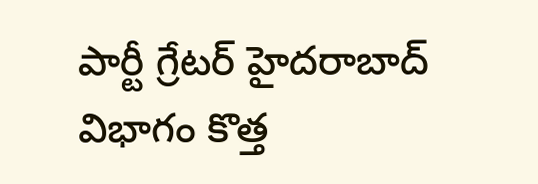పార్టీ గ్రేటర్ హైదరాబాద్ విభాగం కొత్త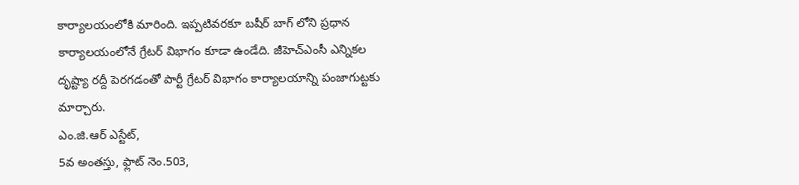కార్యాలయంలోకి మారింది. ఇప్పటివరకూ బషీర్ బాగ్ లోని ప్రధాన కార్యాలయంలోనే గ్రేటర్ విభాగం కూడా ఉండేది. జీహెచ్ఎంసీ ఎన్నికల దృష్ట్యా రద్దీ పెరగడంతో పార్టీ గ్రేటర్ విభాగం కార్యాలయాన్ని పంజాగుట్టకు మార్చారు.
ఎం.జి.ఆర్ ఎస్టేట్,
5వ అంతస్తు, ఫ్లాట్ నెం.503,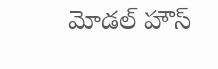మోడల్ హౌస్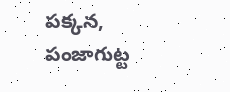పక్కన,
పంజాగుట్ట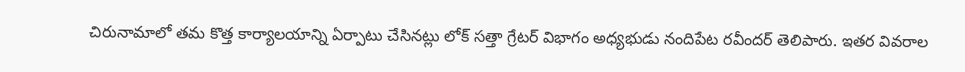చిరునామాలో తమ కొత్త కార్యాలయాన్ని ఏర్పాటు చేసినట్లు లోక్ సత్తా గ్రేటర్ విభాగం అధ్యభుడు నందిపేట రవీందర్ తెలిపారు. ఇతర వివరాల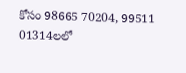కోసం 98665 70204, 99511 01314లలో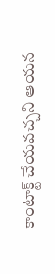కాంటాక్ట్ చేయవచ్చని ఆయన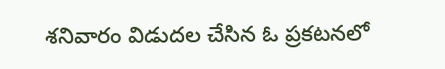శనివారం విడుదల చేసిన ఓ ప్రకటనలో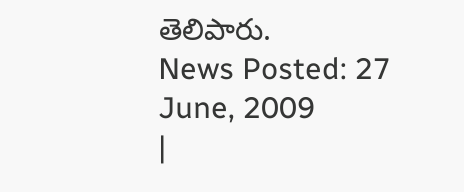తెలిపారు.
News Posted: 27 June, 2009
|